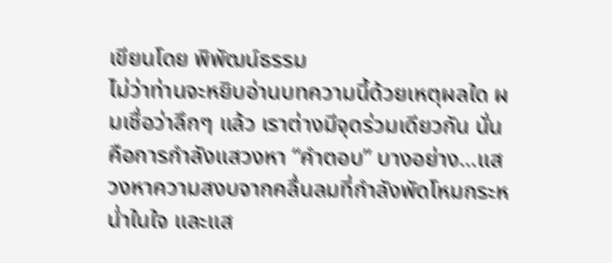เขียนโดย พิพัฒน์ธรรม
ไม่ว่าท่านจะหยิบอ่านบทความนี้ด้วยเหตุผลใด ผมเชื่อว่าลึกๆ แล้ว เราต่างมีจุดร่วมเดียวกัน นั่นคือการกำลังแสวงหา “คำตอบ” บางอย่าง…แสวงหาความสงบจากคลื่นลมที่กำลังพัดโหมกระหน่ำในใจ และแส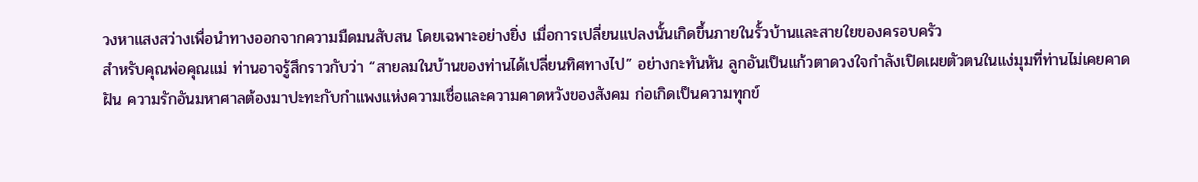วงหาแสงสว่างเพื่อนำทางออกจากความมืดมนสับสน โดยเฉพาะอย่างยิ่ง เมื่อการเปลี่ยนแปลงนั้นเกิดขึ้นภายในรั้วบ้านและสายใยของครอบครัว
สำหรับคุณพ่อคุณแม่ ท่านอาจรู้สึกราวกับว่า “สายลมในบ้านของท่านได้เปลี่ยนทิศทางไป” อย่างกะทันหัน ลูกอันเป็นแก้วตาดวงใจกำลังเปิดเผยตัวตนในแง่มุมที่ท่านไม่เคยคาดฝัน ความรักอันมหาศาลต้องมาปะทะกับกำแพงแห่งความเชื่อและความคาดหวังของสังคม ก่อเกิดเป็นความทุกข์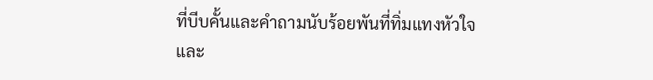ที่บีบคั้นและคำถามนับร้อยพันที่ทิ่มแทงหัวใจ
และ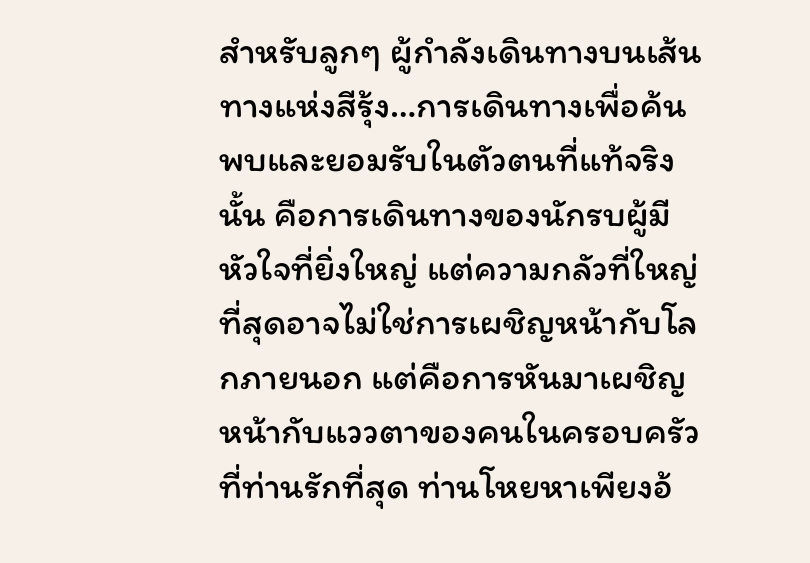สำหรับลูกๆ ผู้กำลังเดินทางบนเส้นทางแห่งสีรุ้ง…การเดินทางเพื่อค้นพบและยอมรับในตัวตนที่แท้จริงนั้น คือการเดินทางของนักรบผู้มีหัวใจที่ยิ่งใหญ่ แต่ความกลัวที่ใหญ่ที่สุดอาจไม่ใช่การเผชิญหน้ากับโลกภายนอก แต่คือการหันมาเผชิญหน้ากับแววตาของคนในครอบครัวที่ท่านรักที่สุด ท่านโหยหาเพียงอ้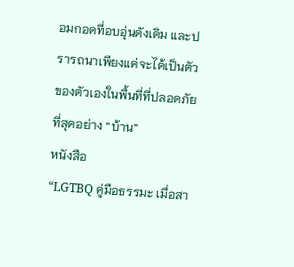อมกอดที่อบอุ่นดังเดิม และปรารถนาเพียงแค่จะได้เป็นตัวของตัวเองในพื้นที่ที่ปลอดภัยที่สุดอย่าง “บ้าน”
หนังสือ
“LGTBQ คู่มือธรรมะ เมื่อสา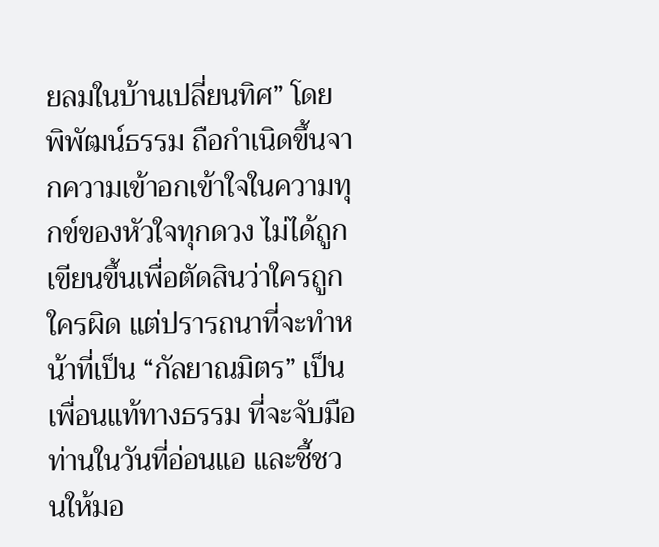ยลมในบ้านเปลี่ยนทิศ” โดย พิพัฒน์ธรรม ถือกำเนิดขึ้นจากความเข้าอกเข้าใจในความทุกข์ของหัวใจทุกดวง ไม่ได้ถูกเขียนขึ้นเพื่อตัดสินว่าใครถูกใครผิด แต่ปรารถนาที่จะทำหน้าที่เป็น “กัลยาณมิตร” เป็นเพื่อนแท้ทางธรรม ที่จะจับมือท่านในวันที่อ่อนแอ และชี้ชวนให้มอ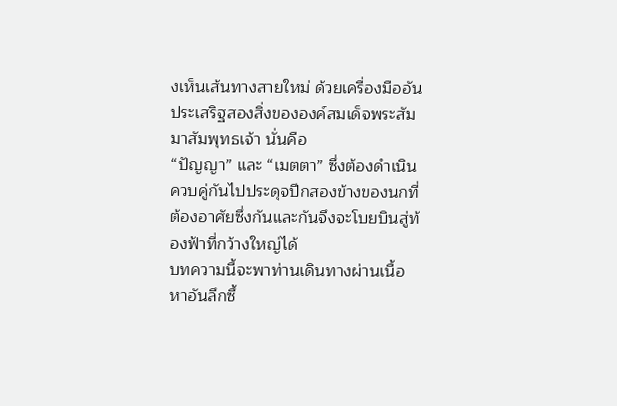งเห็นเส้นทางสายใหม่ ด้วยเครื่องมืออันประเสริฐสองสิ่งขององค์สมเด็จพระสัมมาสัมพุทธเจ้า นั่นคือ
“ปัญญา” และ “เมตตา” ซึ่งต้องดำเนินควบคู่กันไปประดุจปีกสองข้างของนกที่ต้องอาศัยซึ่งกันและกันจึงจะโบยบินสู่ท้องฟ้าที่กว้างใหญ่ได้
บทความนี้จะพาท่านเดินทางผ่านเนื้อหาอันลึกซึ้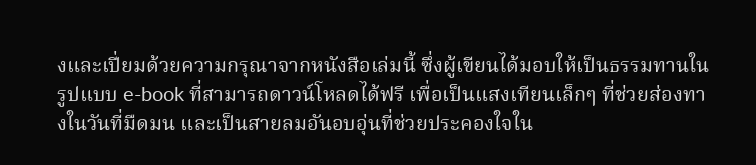งและเปี่ยมด้วยความกรุณาจากหนังสือเล่มนี้ ซึ่งผู้เขียนได้มอบให้เป็นธรรมทานในรูปแบบ e-book ที่สามารถดาวน์โหลดได้ฟรี เพื่อเป็นแสงเทียนเล็กๆ ที่ช่วยส่องทางในวันที่มืดมน และเป็นสายลมอันอบอุ่นที่ช่วยประคองใจใน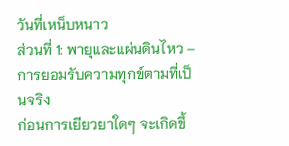วันที่เหน็บหนาว
ส่วนที่ 1: พายุและแผ่นดินไหว – การยอมรับความทุกข์ตามที่เป็นจริง
ก่อนการเยียวยาใดๆ จะเกิดขึ้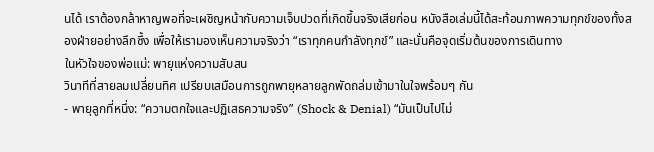นได้ เราต้องกล้าหาญพอที่จะเผชิญหน้ากับความเจ็บปวดที่เกิดขึ้นจริงเสียก่อน หนังสือเล่มนี้ได้สะท้อนภาพความทุกข์ของทั้งสองฝ่ายอย่างลึกซึ้ง เพื่อให้เรามองเห็นความจริงว่า “เราทุกคนกำลังทุกข์” และนั่นคือจุดเริ่มต้นของการเดินทาง
ในหัวใจของพ่อแม่: พายุแห่งความสับสน
วินาทีที่สายลมเปลี่ยนทิศ เปรียบเสมือนการถูกพายุหลายลูกพัดถล่มเข้ามาในใจพร้อมๆ กัน
- พายุลูกที่หนึ่ง: “ความตกใจและปฏิเสธความจริง” (Shock & Denial) “มันเป็นไปไม่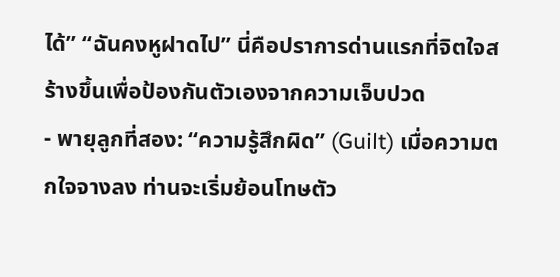ได้” “ฉันคงหูฝาดไป” นี่คือปราการด่านแรกที่จิตใจสร้างขึ้นเพื่อป้องกันตัวเองจากความเจ็บปวด
- พายุลูกที่สอง: “ความรู้สึกผิด” (Guilt) เมื่อความตกใจจางลง ท่านจะเริ่มย้อนโทษตัว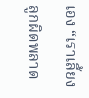เอง “เราเลี้ยงลูกผิดพลาด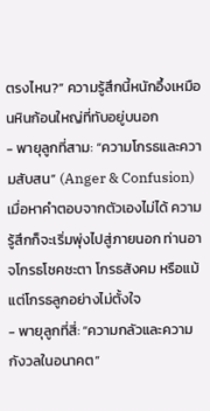ตรงไหน?” ความรู้สึกนี้หนักอึ้งเหมือนหินก้อนใหญ่ที่ทับอยู่บนอก
- พายุลูกที่สาม: “ความโกรธและความสับสน” (Anger & Confusion) เมื่อหาคำตอบจากตัวเองไม่ได้ ความรู้สึกก็จะเริ่มพุ่งไปสู่ภายนอก ท่านอาจโกรธโชคชะตา โกรธสังคม หรือแม้แต่โกรธลูกอย่างไม่ตั้งใจ
- พายุลูกที่สี่: “ความกลัวและความกังวลในอนาคต”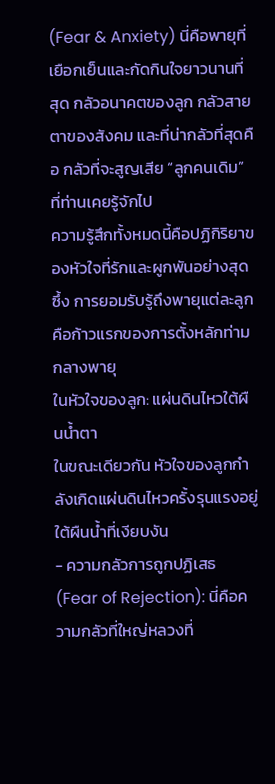(Fear & Anxiety) นี่คือพายุที่เยือกเย็นและกัดกินใจยาวนานที่สุด กลัวอนาคตของลูก กลัวสายตาของสังคม และที่น่ากลัวที่สุดคือ กลัวที่จะสูญเสีย “ลูกคนเดิม” ที่ท่านเคยรู้จักไป
ความรู้สึกทั้งหมดนี้คือปฏิกิริยาของหัวใจที่รักและผูกพันอย่างสุดซึ้ง การยอมรับรู้ถึงพายุแต่ละลูก คือก้าวแรกของการตั้งหลักท่ามกลางพายุ
ในหัวใจของลูก: แผ่นดินไหวใต้ผืนน้ำตา
ในขณะเดียวกัน หัวใจของลูกกำลังเกิดแผ่นดินไหวครั้งรุนแรงอยู่ใต้ผืนน้ำที่เงียบงัน
- ความกลัวการถูกปฏิเสธ (Fear of Rejection): นี่คือความกลัวที่ใหญ่หลวงที่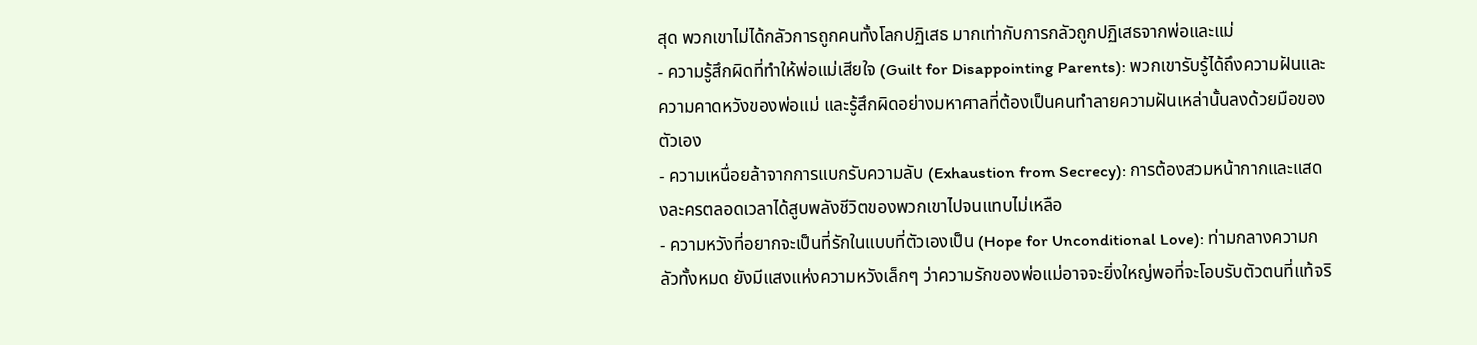สุด พวกเขาไม่ได้กลัวการถูกคนทั้งโลกปฏิเสธ มากเท่ากับการกลัวถูกปฏิเสธจากพ่อและแม่
- ความรู้สึกผิดที่ทำให้พ่อแม่เสียใจ (Guilt for Disappointing Parents): พวกเขารับรู้ได้ถึงความฝันและความคาดหวังของพ่อแม่ และรู้สึกผิดอย่างมหาศาลที่ต้องเป็นคนทำลายความฝันเหล่านั้นลงด้วยมือของตัวเอง
- ความเหนื่อยล้าจากการแบกรับความลับ (Exhaustion from Secrecy): การต้องสวมหน้ากากและแสดงละครตลอดเวลาได้สูบพลังชีวิตของพวกเขาไปจนแทบไม่เหลือ
- ความหวังที่อยากจะเป็นที่รักในแบบที่ตัวเองเป็น (Hope for Unconditional Love): ท่ามกลางความกลัวทั้งหมด ยังมีแสงแห่งความหวังเล็กๆ ว่าความรักของพ่อแม่อาจจะยิ่งใหญ่พอที่จะโอบรับตัวตนที่แท้จริ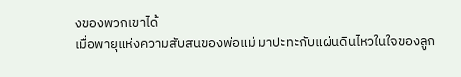งของพวกเขาได้
เมื่อพายุแห่งความสับสนของพ่อแม่ มาปะทะกับแผ่นดินไหวในใจของลูก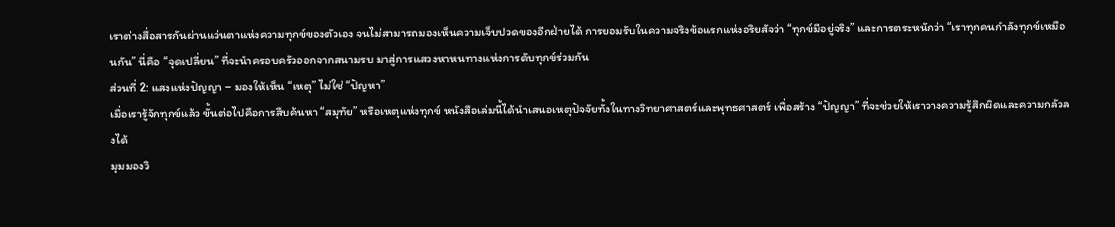เราต่างสื่อสารกันผ่านแว่นตาแห่งความทุกข์ของตัวเอง จนไม่สามารถมองเห็นความเจ็บปวดของอีกฝ่ายได้ การยอมรับในความจริงข้อแรกแห่งอริยสัจว่า “ทุกข์มีอยู่จริง” และการตระหนักว่า “เราทุกคนกำลังทุกข์เหมือนกัน” นี่คือ “จุดเปลี่ยน” ที่จะนำครอบครัวออกจากสนามรบ มาสู่การแสวงหาหนทางแห่งการดับทุกข์ร่วมกัน
ส่วนที่ 2: แสงแห่งปัญญา – มองให้เห็น “เหตุ” ไม่ใช่ “ปัญหา”
เมื่อเรารู้จักทุกข์แล้ว ขั้นต่อไปคือการสืบค้นหา “สมุทัย” หรือเหตุแห่งทุกข์ หนังสือเล่มนี้ได้นำเสนอเหตุปัจจัยทั้งในทางวิทยาศาสตร์และพุทธศาสตร์ เพื่อสร้าง “ปัญญา” ที่จะช่วยให้เราวางความรู้สึกผิดและความกลัวลงได้
มุมมองวิ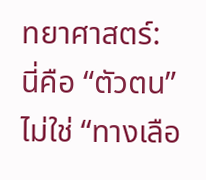ทยาศาสตร์: นี่คือ “ตัวตน” ไม่ใช่ “ทางเลือ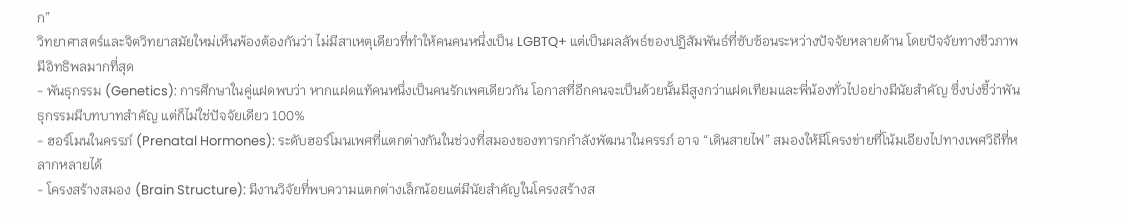ก”
วิทยาศาสตร์และจิตวิทยาสมัยใหม่เห็นพ้องต้องกันว่า ไม่มีสาเหตุเดียวที่ทำให้คนคนหนึ่งเป็น LGBTQ+ แต่เป็นผลลัพธ์ของปฏิสัมพันธ์ที่ซับซ้อนระหว่างปัจจัยหลายด้าน โดยปัจจัยทางชีวภาพมีอิทธิพลมากที่สุด
- พันธุกรรม (Genetics): การศึกษาในคู่แฝดพบว่า หากแฝดแท้คนหนึ่งเป็นคนรักเพศเดียวกัน โอกาสที่อีกคนจะเป็นด้วยนั้นมีสูงกว่าแฝดเทียมและพี่น้องทั่วไปอย่างมีนัยสำคัญ ซึ่งบ่งชี้ว่าพันธุกรรมมีบทบาทสำคัญ แต่ก็ไม่ใช่ปัจจัยเดียว 100%
- ฮอร์โมนในครรภ์ (Prenatal Hormones): ระดับฮอร์โมนเพศที่แตกต่างกันในช่วงที่สมองของทารกกำลังพัฒนาในครรภ์ อาจ “เดินสายไฟ” สมองให้มีโครงข่ายที่โน้มเอียงไปทางเพศวิถีที่หลากหลายได้
- โครงสร้างสมอง (Brain Structure): มีงานวิจัยที่พบความแตกต่างเล็กน้อยแต่มีนัยสำคัญในโครงสร้างส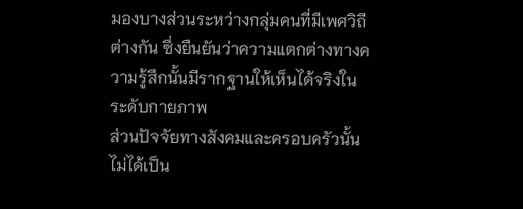มองบางส่วนระหว่างกลุ่มคนที่มีเพศวิถีต่างกัน ซึ่งยืนยันว่าความแตกต่างทางความรู้สึกนั้นมีรากฐานให้เห็นได้จริงในระดับกายภาพ
ส่วนปัจจัยทางสังคมและครอบครัวนั้น ไม่ได้เป็น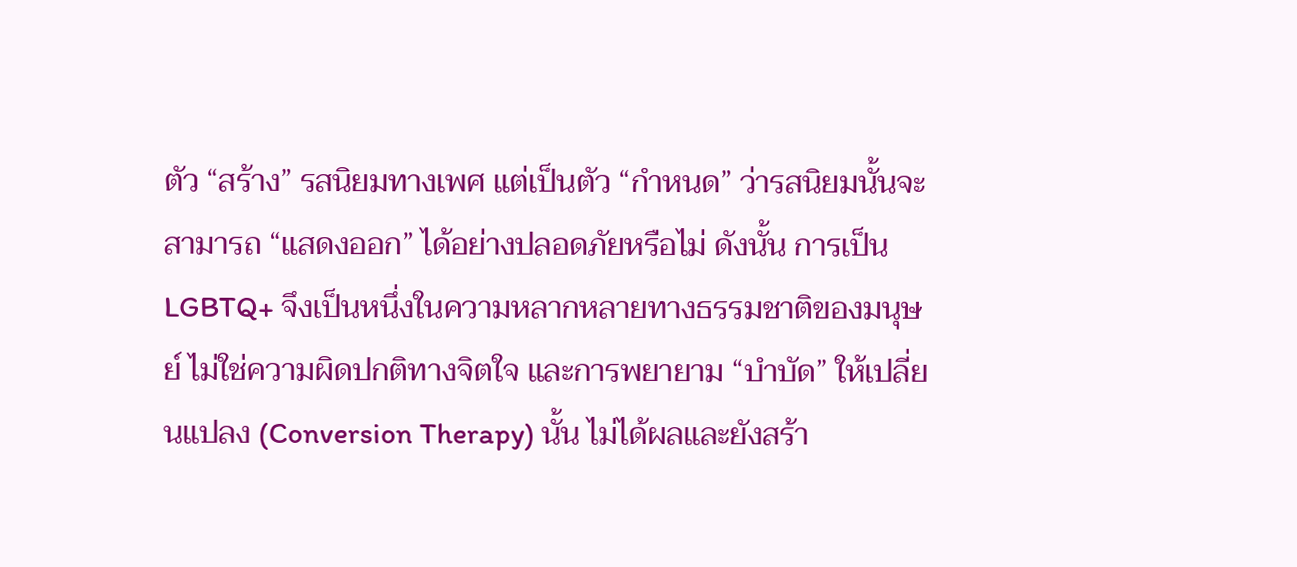ตัว “สร้าง” รสนิยมทางเพศ แต่เป็นตัว “กำหนด” ว่ารสนิยมนั้นจะสามารถ “แสดงออก” ได้อย่างปลอดภัยหรือไม่ ดังนั้น การเป็น LGBTQ+ จึงเป็นหนึ่งในความหลากหลายทางธรรมชาติของมนุษย์ ไม่ใช่ความผิดปกติทางจิตใจ และการพยายาม “บำบัด” ให้เปลี่ยนแปลง (Conversion Therapy) นั้น ไม่ได้ผลและยังสร้า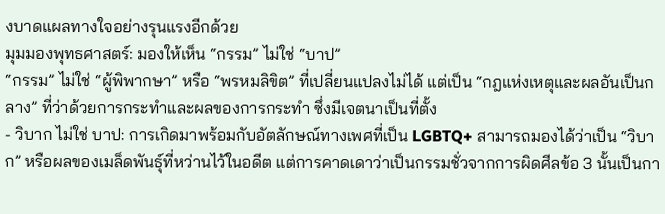งบาดแผลทางใจอย่างรุนแรงอีกด้วย
มุมมองพุทธศาสตร์: มองให้เห็น “กรรม” ไม่ใช่ “บาป”
“กรรม” ไม่ใช่ “ผู้พิพากษา” หรือ “พรหมลิขิต” ที่เปลี่ยนแปลงไม่ได้ แต่เป็น “กฎแห่งเหตุและผลอันเป็นกลาง” ที่ว่าด้วยการกระทำและผลของการกระทำ ซึ่งมีเจตนาเป็นที่ตั้ง
- วิบาก ไม่ใช่ บาป: การเกิดมาพร้อมกับอัตลักษณ์ทางเพศที่เป็น LGBTQ+ สามารถมองได้ว่าเป็น “วิบาก” หรือผลของเมล็ดพันธุ์ที่หว่านไว้ในอดีต แต่การคาดเดาว่าเป็นกรรมชั่วจากการผิดศีลข้อ 3 นั้นเป็นกา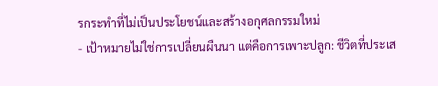รกระทำที่ไม่เป็นประโยชน์และสร้างอกุศลกรรมใหม่
- เป้าหมายไม่ใช่การเปลี่ยนผืนนา แต่คือการเพาะปลูก: ชีวิตที่ประเส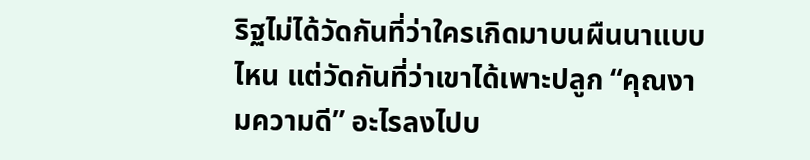ริฐไม่ได้วัดกันที่ว่าใครเกิดมาบนผืนนาแบบไหน แต่วัดกันที่ว่าเขาได้เพาะปลูก “คุณงามความดี” อะไรลงไปบ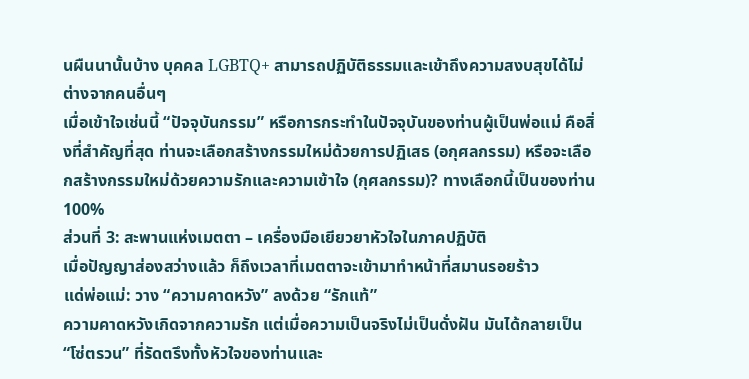นผืนนานั้นบ้าง บุคคล LGBTQ+ สามารถปฏิบัติธรรมและเข้าถึงความสงบสุขได้ไม่ต่างจากคนอื่นๆ
เมื่อเข้าใจเช่นนี้ “ปัจจุบันกรรม” หรือการกระทำในปัจจุบันของท่านผู้เป็นพ่อแม่ คือสิ่งที่สำคัญที่สุด ท่านจะเลือกสร้างกรรมใหม่ด้วยการปฏิเสธ (อกุศลกรรม) หรือจะเลือกสร้างกรรมใหม่ด้วยความรักและความเข้าใจ (กุศลกรรม)? ทางเลือกนี้เป็นของท่าน 100%
ส่วนที่ 3: สะพานแห่งเมตตา – เครื่องมือเยียวยาหัวใจในภาคปฏิบัติ
เมื่อปัญญาส่องสว่างแล้ว ก็ถึงเวลาที่เมตตาจะเข้ามาทำหน้าที่สมานรอยร้าว
แด่พ่อแม่: วาง “ความคาดหวัง” ลงด้วย “รักแท้”
ความคาดหวังเกิดจากความรัก แต่เมื่อความเป็นจริงไม่เป็นดั่งฝัน มันได้กลายเป็น “โซ่ตรวน” ที่รัดตรึงทั้งหัวใจของท่านและ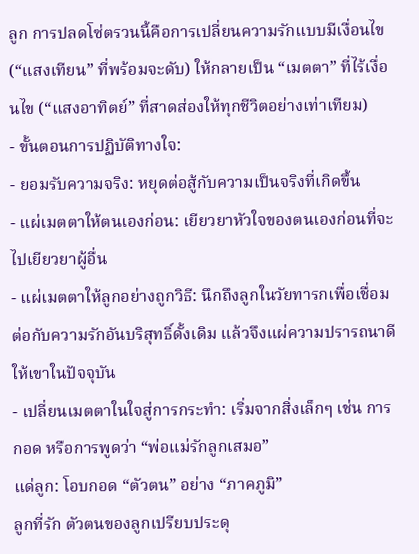ลูก การปลดโซ่ตรวนนี้คือการเปลี่ยนความรักแบบมีเงื่อนไข (“แสงเทียน” ที่พร้อมจะดับ) ให้กลายเป็น “เมตตา” ที่ไร้เงื่อนไข (“แสงอาทิตย์” ที่สาดส่องให้ทุกชีวิตอย่างเท่าเทียม)
- ขั้นตอนการปฏิบัติทางใจ:
- ยอมรับความจริง: หยุดต่อสู้กับความเป็นจริงที่เกิดขึ้น
- แผ่เมตตาให้ตนเองก่อน: เยียวยาหัวใจของตนเองก่อนที่จะไปเยียวยาผู้อื่น
- แผ่เมตตาให้ลูกอย่างถูกวิธี: นึกถึงลูกในวัยทารกเพื่อเชื่อมต่อกับความรักอันบริสุทธิ์ดั้งเดิม แล้วจึงแผ่ความปรารถนาดีให้เขาในปัจจุบัน
- เปลี่ยนเมตตาในใจสู่การกระทำ: เริ่มจากสิ่งเล็กๆ เช่น การกอด หรือการพูดว่า “พ่อแม่รักลูกเสมอ”
แด่ลูก: โอบกอด “ตัวตน” อย่าง “ภาคภูมิ”
ลูกที่รัก ตัวตนของลูกเปรียบประดุ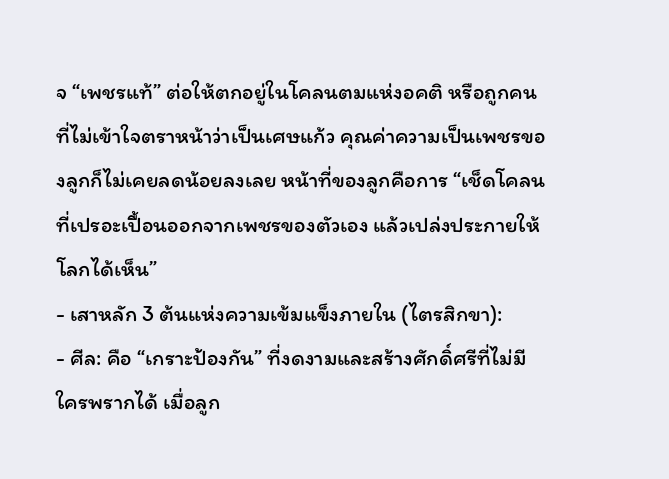จ “เพชรแท้” ต่อให้ตกอยู่ในโคลนตมแห่งอคติ หรือถูกคนที่ไม่เข้าใจตราหน้าว่าเป็นเศษแก้ว คุณค่าความเป็นเพชรของลูกก็ไม่เคยลดน้อยลงเลย หน้าที่ของลูกคือการ “เช็ดโคลนที่เปรอะเปื้อนออกจากเพชรของตัวเอง แล้วเปล่งประกายให้โลกได้เห็น”
- เสาหลัก 3 ต้นแห่งความเข้มแข็งภายใน (ไตรสิกขา):
- ศีล: คือ “เกราะป้องกัน” ที่งดงามและสร้างศักดิ์ศรีที่ไม่มีใครพรากได้ เมื่อลูก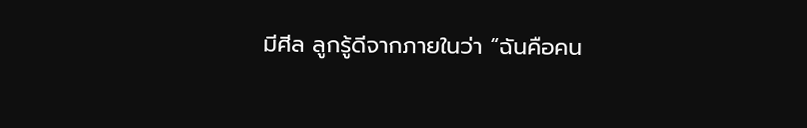มีศีล ลูกรู้ดีจากภายในว่า “ฉันคือคน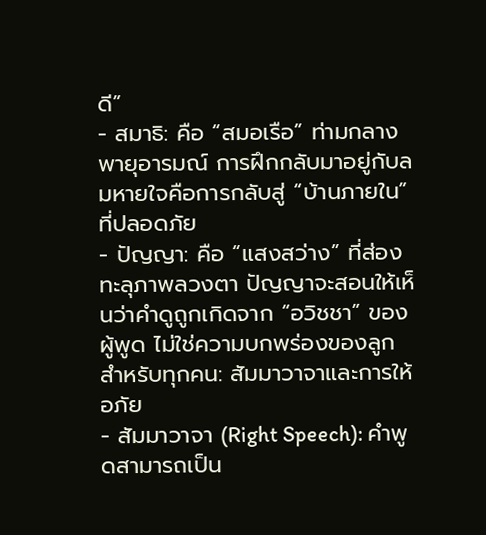ดี”
- สมาธิ: คือ “สมอเรือ” ท่ามกลางพายุอารมณ์ การฝึกกลับมาอยู่กับลมหายใจคือการกลับสู่ “บ้านภายใน” ที่ปลอดภัย
- ปัญญา: คือ “แสงสว่าง” ที่ส่องทะลุภาพลวงตา ปัญญาจะสอนให้เห็นว่าคำดูถูกเกิดจาก “อวิชชา” ของผู้พูด ไม่ใช่ความบกพร่องของลูก
สำหรับทุกคน: สัมมาวาจาและการให้อภัย
- สัมมาวาจา (Right Speech): คำพูดสามารถเป็น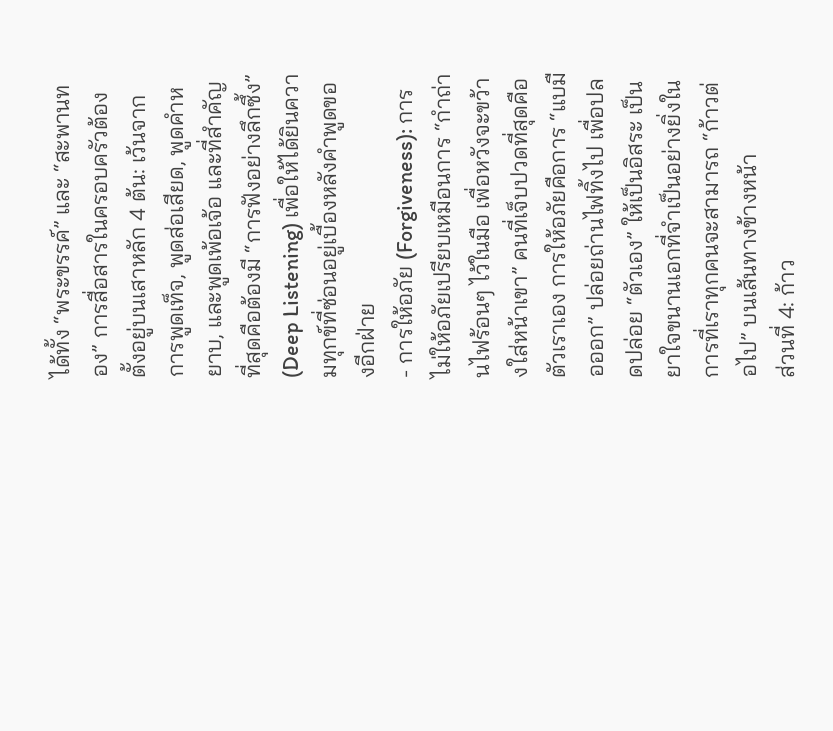ได้ทั้ง “พระขรรค์” และ “สะพานทอง” การสื่อสารในครอบครัวต้องตั้งอยู่บนเสาหลัก 4 ต้น: เว้นจากการพูดเท็จ, พูดส่อเสียด, พูดคำหยาบ, และพูดเพ้อเจ้อ และที่สำคัญที่สุดคือต้องมี “การฟังอย่างลึกซึ้ง” (Deep Listening) เพื่อให้ได้ยินความทุกข์ที่ซ่อนอยู่เบื้องหลังคำพูดของอีกฝ่าย
- การให้อภัย (Forgiveness): การไม่ให้อภัยเปรียบเหมือนการ “กำถ่านไฟร้อนๆ ไว้ในมือ เพื่อหวังจะขว้างใส่หน้าเขา” คนที่เจ็บปวดที่สุดคือตัวเราเอง การให้อภัยคือการ “แบมือออก” ปล่อยถ่านไฟทิ้งไป เพื่อปลดปล่อย “ตัวเอง” ให้เป็นอิสระ เป็นยาใจขนานเอกที่จำเป็นอย่างยิ่งในการที่เราทุกคนจะสามารถ “ก้าวต่อไป” บนเส้นทางข้างหน้า
ส่วนที่ 4: ก้าว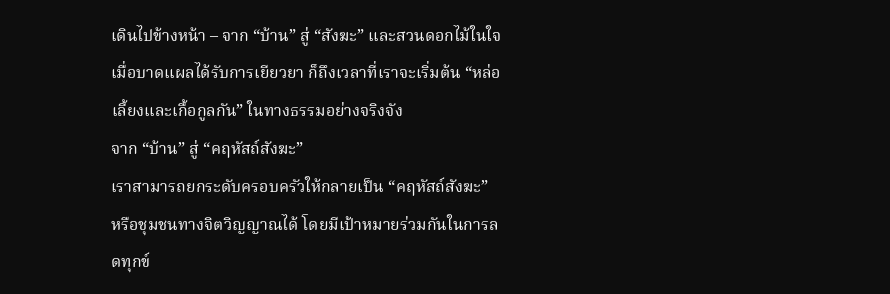เดินไปข้างหน้า – จาก “บ้าน” สู่ “สังฆะ” และสวนดอกไม้ในใจ
เมื่อบาดแผลได้รับการเยียวยา ก็ถึงเวลาที่เราจะเริ่มต้น “หล่อเลี้ยงและเกื้อกูลกัน” ในทางธรรมอย่างจริงจัง
จาก “บ้าน” สู่ “คฤหัสถ์สังฆะ”
เราสามารถยกระดับครอบครัวให้กลายเป็น “คฤหัสถ์สังฆะ” หรือชุมชนทางจิตวิญญาณได้ โดยมีเป้าหมายร่วมกันในการลดทุกข์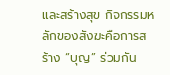และสร้างสุข กิจกรรมหลักของสังฆะคือการสร้าง “บุญ” ร่วมกัน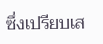ซึ่งเปรียบเส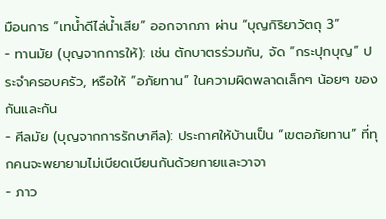มือนการ “เทน้ำดีไล่น้ำเสีย” ออกจากภา ผ่าน “บุญกิริยาวัตถุ 3”
- ทานมัย (บุญจากการให้): เช่น ตักบาตรร่วมกัน, จัด “กระปุกบุญ” ประจำครอบครัว, หรือให้ “อภัยทาน” ในความผิดพลาดเล็กๆ น้อยๆ ของกันและกัน
- ศีลมัย (บุญจากการรักษาศีล): ประกาศให้บ้านเป็น “เขตอภัยทาน” ที่ทุกคนจะพยายามไม่เบียดเบียนกันด้วยกายและวาจา
- ภาว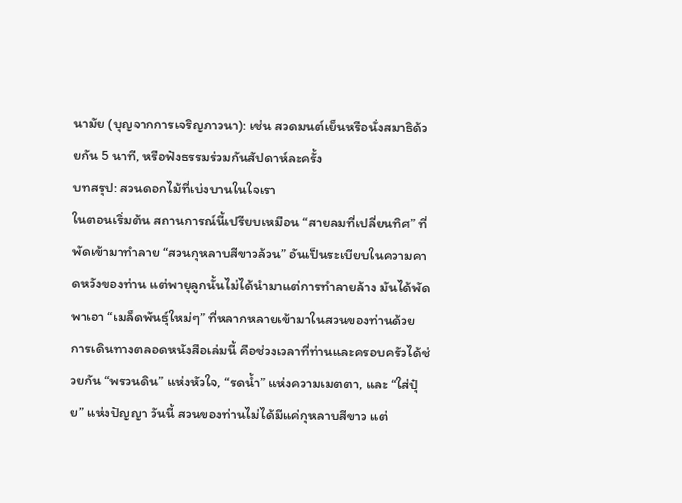นามัย (บุญจากการเจริญภาวนา): เช่น สวดมนต์เย็นหรือนั่งสมาธิด้วยกัน 5 นาที, หรือฟังธรรมร่วมกันสัปดาห์ละครั้ง
บทสรุป: สวนดอกไม้ที่เบ่งบานในใจเรา
ในตอนเริ่มต้น สถานการณ์นี้เปรียบเหมือน “สายลมที่เปลี่ยนทิศ” ที่พัดเข้ามาทำลาย “สวนกุหลาบสีขาวล้วน” อันเป็นระเบียบในความคาดหวังของท่าน แต่พายุลูกนั้นไม่ได้นำมาแต่การทำลายล้าง มันได้พัดพาเอา “เมล็ดพันธุ์ใหม่ๆ” ที่หลากหลายเข้ามาในสวนของท่านด้วย
การเดินทางตลอดหนังสือเล่มนี้ คือช่วงเวลาที่ท่านและครอบครัวได้ช่วยกัน “พรวนดิน” แห่งหัวใจ, “รดน้ำ” แห่งความเมตตา, และ “ใส่ปุ๋ย” แห่งปัญญา วันนี้ สวนของท่านไม่ได้มีแค่กุหลาบสีขาว แต่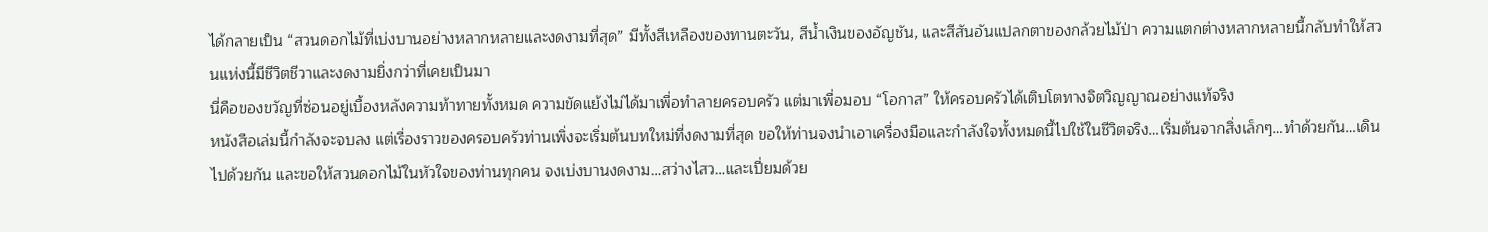ได้กลายเป็น “สวนดอกไม้ที่เบ่งบานอย่างหลากหลายและงดงามที่สุด” มีทั้งสีเหลืองของทานตะวัน, สีน้ำเงินของอัญชัน, และสีสันอันแปลกตาของกล้วยไม้ป่า ความแตกต่างหลากหลายนี้กลับทำให้สวนแห่งนี้มีชีวิตชีวาและงดงามยิ่งกว่าที่เคยเป็นมา
นี่คือของขวัญที่ซ่อนอยู่เบื้องหลังความท้าทายทั้งหมด ความขัดแย้งไม่ได้มาเพื่อทำลายครอบครัว แต่มาเพื่อมอบ “โอกาส” ให้ครอบครัวได้เติบโตทางจิตวิญญาณอย่างแท้จริง
หนังสือเล่มนี้กำลังจะจบลง แต่เรื่องราวของครอบครัวท่านเพิ่งจะเริ่มต้นบทใหม่ที่งดงามที่สุด ขอให้ท่านจงนำเอาเครื่องมือและกำลังใจทั้งหมดนี้ไปใช้ในชีวิตจริง…เริ่มต้นจากสิ่งเล็กๆ…ทำด้วยกัน…เดินไปด้วยกัน และขอให้สวนดอกไม้ในหัวใจของท่านทุกคน จงเบ่งบานงดงาม…สว่างไสว…และเปี่ยมด้วย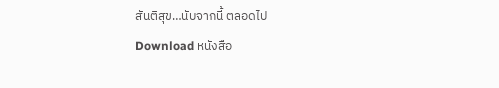สันติสุข…นับจากนี้ ตลอดไป
Download หนังสือ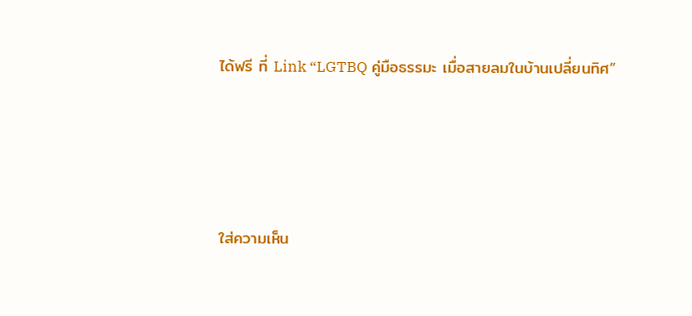ได้ฟรี ที่ Link “LGTBQ คู่มือธรรมะ เมื่อสายลมในบ้านเปลี่ยนทิศ”




ใส่ความเห็น